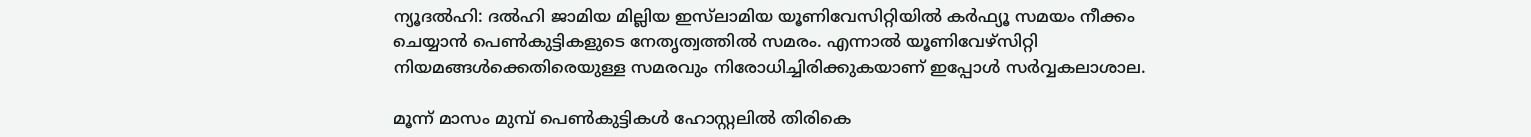ന്യൂദല്‍ഹി: ദല്‍ഹി ജാമിയ മില്ലിയ ഇസ്‌ലാമിയ യൂണിവേസിറ്റിയില്‍ കര്‍ഫ്യൂ സമയം നീക്കം ചെയ്യാന്‍ പെണ്‍കുട്ടികളുടെ നേതൃത്വത്തില്‍ സമരം. എന്നാല്‍ യൂണിവേഴ്‌സിറ്റി നിയമങ്ങള്‍ക്കെതിരെയുള്ള സമരവും നിരോധിച്ചിരിക്കുകയാണ് ഇപ്പോള്‍ സര്‍വ്വകലാശാല.

മൂന്ന് മാസം മുമ്പ് പെണ്‍കുട്ടികള്‍ ഹോസ്റ്റലില്‍ തിരികെ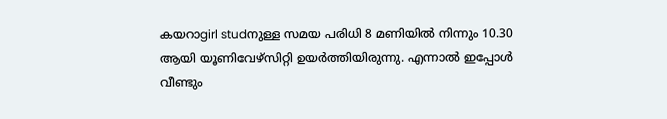കയറാgirl studനുള്ള സമയ പരിധി 8 മണിയില്‍ നിന്നും 10.30 ആയി യൂണിവേഴ്‌സിറ്റി ഉയര്‍ത്തിയിരുന്നു. എന്നാല്‍ ഇപ്പോള്‍ വീണ്ടും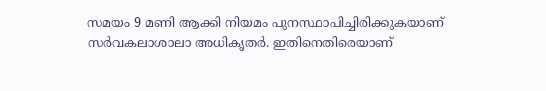സമയം 9 മണി ആക്കി നിയമം പുനസ്ഥാപിച്ചിരിക്കുകയാണ് സര്‍വകലാശാലാ അധികൃതര്‍. ഇതിനെതിരെയാണ്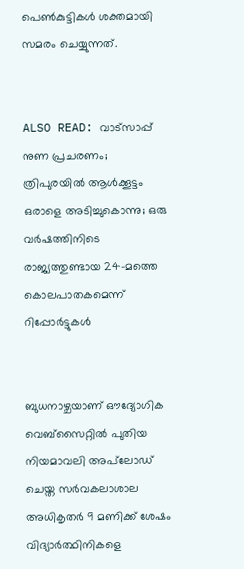പെണ്‍കുട്ടികള്‍ ശക്തമായി സമരം ചെയ്യുന്നത്.


ALSO READ: വാട്‌സാപ്പ് നുണ പ്രചരണം; ത്രിപുരയില്‍ ആള്‍ക്കൂട്ടം ഒരാളെ അടിച്ചുകൊന്നു; ഒരു വര്‍ഷത്തിനിടെ രാജ്യത്തുണ്ടായ 24-മത്തെ കൊലപാതകമെന്ന് റിപ്പോര്‍ട്ടുകള്‍


ബുധനാഴ്ചയാണ് ഔദ്യോഗിക വെബ്‌സൈറ്റില്‍ പുതിയ നിയമാവലി അപ്‌ലോഡ് ചെയ്ത സര്‍വകലാശാല അധികൃതര്‍ 9 മണിക്ക് ശേഷം വിദ്യാര്‍ത്ഥിനികളെ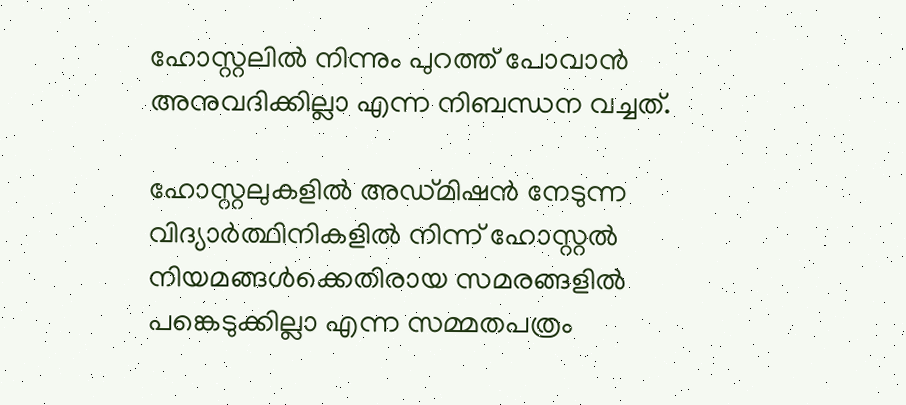ഹോസ്റ്റലില്‍ നിന്നും പുറത്ത് പോവാന്‍ അനുവദിക്കില്ലാ എന്ന നിബന്ധന വച്ചത്.

ഹോസ്റ്റലുകളില്‍ അഡ്മിഷന്‍ നേടുന്ന വിദ്യാര്‍ത്ഥിനികളില്‍ നിന്ന് ഹോസ്റ്റല്‍ നിയമങ്ങള്‍ക്കെതിരായ സമരങ്ങളില്‍ പങ്കെടുക്കില്ലാ എന്ന സമ്മതപത്രം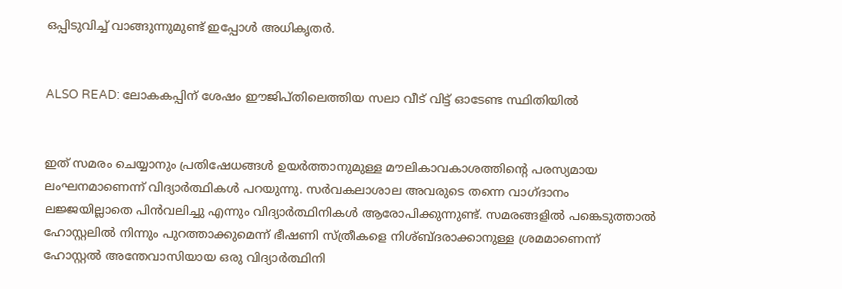ഒപ്പിടുവിച്ച് വാങ്ങുന്നുമുണ്ട് ഇപ്പോള്‍ അധികൃതര്‍.


ALSO READ: ലോകകപ്പിന് ശേഷം ഈജിപ്തിലെത്തിയ സലാ വീട് വിട്ട് ഓടേണ്ട സ്ഥിതിയില്‍


ഇത് സമരം ചെയ്യാനും പ്രതിഷേധങ്ങള്‍ ഉയര്‍ത്താനുമുള്ള മൗലികാവകാശത്തിന്റെ പരസ്യമായ ലംഘനമാണെന്ന് വിദ്യാര്‍ത്ഥികള്‍ പറയുന്നു. സര്‍വകലാശാല അവരുടെ തന്നെ വാഗ്ദാനം ലജ്ജയില്ലാതെ പിന്‍വലിച്ചു എന്നും വിദ്യാര്‍ത്ഥിനികള്‍ ആരോപിക്കുന്നുണ്ട്. സമരങ്ങളില്‍ പങ്കെടുത്താല്‍ ഹോസ്റ്റലില്‍ നിന്നും പുറത്താക്കുമെന്ന് ഭീഷണി സ്ത്രീകളെ നിശ്ബ്ദരാക്കാനുള്ള ശ്രമമാണെന്ന് ഹോസ്റ്റല്‍ അന്തേവാസിയായ ഒരു വിദ്യാര്‍ത്ഥിനി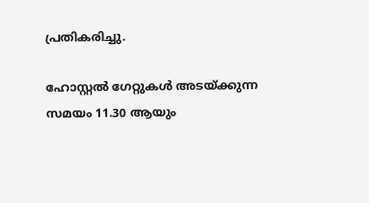പ്രതികരിച്ചു.

ഹോസ്റ്റല്‍ ഗേറ്റുകള്‍ അടയ്ക്കുന്ന സമയം 11.30 ആയും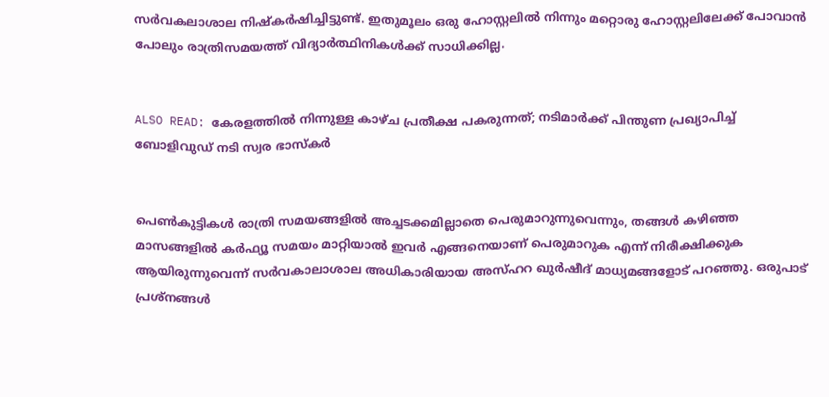സര്‍വകലാശാല നിഷ്‌കര്‍ഷിച്ചിട്ടുണ്ട്. ഇതുമൂലം ഒരു ഹോസ്റ്റലില്‍ നിന്നും മറ്റൊരു ഹോസ്റ്റലിലേക്ക് പോവാന്‍ പോലും രാത്രിസമയത്ത് വിദ്യാര്‍ത്ഥിനികള്‍ക്ക് സാധിക്കില്ല.


ALSO READ: കേരളത്തില്‍ നിന്നുള്ള കാഴ്ച പ്രതീക്ഷ പകരുന്നത്; നടിമാര്‍ക്ക് പിന്തുണ പ്രഖ്യാപിച്ച് ബോളിവുഡ് നടി സ്വര ഭാസ്‌കര്‍


പെണ്‍കുട്ടികള്‍ രാത്രി സമയങ്ങളില്‍ അച്ചടക്കമില്ലാതെ പെരുമാറുന്നുവെന്നും, തങ്ങള്‍ കഴിഞ്ഞ മാസങ്ങളില്‍ കര്‍ഫ്യൂ സമയം മാറ്റിയാല്‍ ഇവര്‍ എങ്ങനെയാണ് പെരുമാറുക എന്ന് നിരീക്ഷിക്കുക ആയിരുന്നുവെന്ന് സര്‍വകാലാശാല അധികാരിയായ അസ്ഹറ ഖുര്‍ഷീദ് മാധ്യമങ്ങളോട് പറഞ്ഞു. ഒരുപാട് പ്രശ്‌നങ്ങള്‍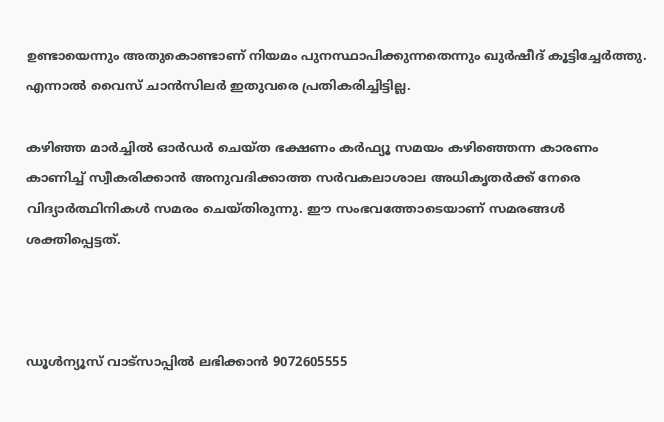ഉണ്ടായെന്നും അതുകൊണ്ടാണ് നിയമം പുനസ്ഥാപിക്കുന്നതെന്നും ഖുര്‍ഷീദ് കൂട്ടിച്ചേര്‍ത്തു. എന്നാല്‍ വൈസ് ചാന്‍സിലര്‍ ഇതുവരെ പ്രതികരിച്ചിട്ടില്ല.

കഴിഞ്ഞ മാര്‍ച്ചില്‍ ഓര്‍ഡര്‍ ചെയ്ത ഭക്ഷണം കര്‍ഫ്യൂ സമയം കഴിഞ്ഞെന്ന കാരണം കാണിച്ച് സ്വീകരിക്കാന്‍ അനുവദിക്കാത്ത സര്‍വകലാശാല അധികൃതര്‍ക്ക് നേരെ വിദ്യാര്‍ത്ഥിനികള്‍ സമരം ചെയ്തിരുന്നു. ഈ സംഭവത്തോടെയാണ് സമരങ്ങള്‍ ശക്തിപ്പെട്ടത്.



ഡൂള്‍ന്യൂസ് വാട്‌സാപ്പില്‍ ലഭിക്കാന്‍ 9072605555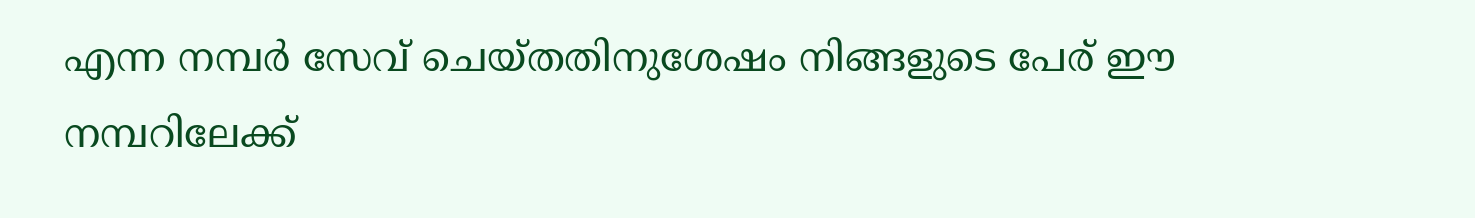എന്ന നമ്പര്‍ സേവ് ചെയ്തതിനുശേഷം നിങ്ങളുടെ പേര് ഈ നമ്പറിലേക്ക്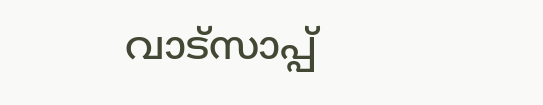വാട്‌സാപ്പ്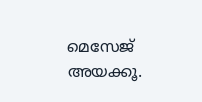മെസേജ് അയക്കൂ.